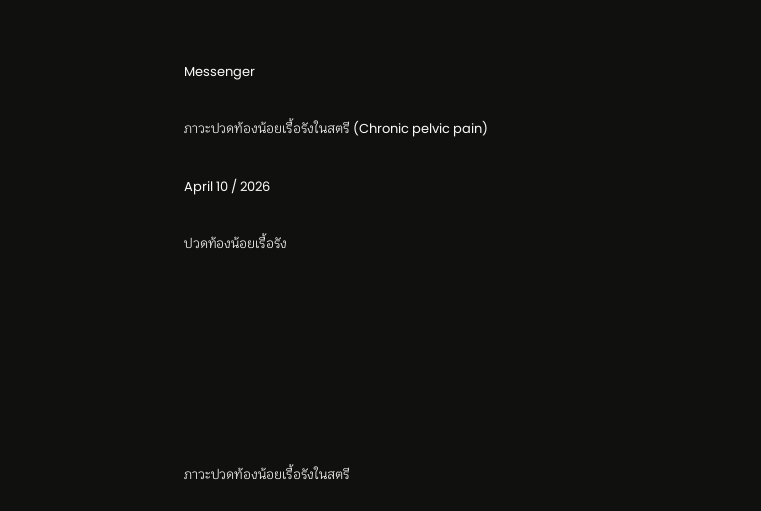Messenger

ภาวะปวดท้องน้อยเรื้อรังในสตรี (Chronic pelvic pain)

April 10 / 2026

ปวดท้องน้อยเรื้อรัง







ภาวะปวดท้องน้อยเรื้อรังในสตรี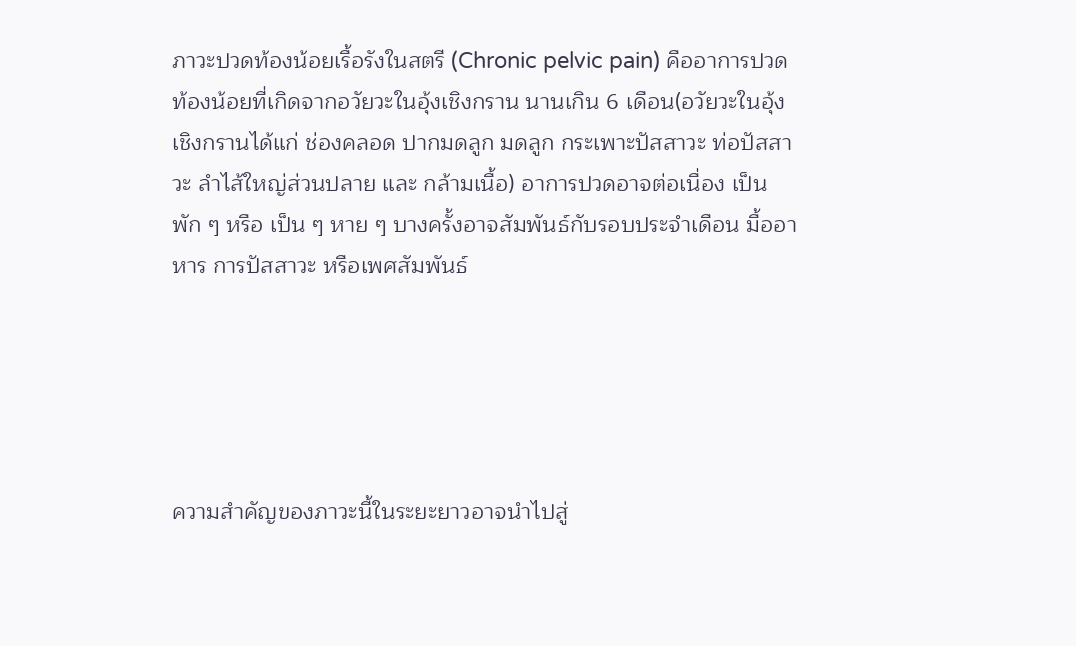ภาวะปวดท้องน้อยเรื้อรังในสตรี (Chronic pelvic pain) คืออาการปวดท้องน้อยที่เกิดจากอวัยวะในอุ้งเชิงกราน นานเกิน 6 เดือน(อวัยวะในอุ้งเชิงกรานได้แก่ ช่องคลอด ปากมดลูก มดลูก กระเพาะปัสสาวะ ท่อปัสสาวะ ลำไส้ใหญ่ส่วนปลาย และ กล้ามเนื้อ) อาการปวดอาจต่อเนื่อง เป็นพัก ๆ หรือ เป็น ๆ หาย ๆ บางครั้งอาจสัมพันธ์กับรอบประจำเดือน มื้ออาหาร การปัสสาวะ หรือเพศสัมพันธ์





ความสำคัญของภาวะนี้ในระยะยาวอาจนำไปสู่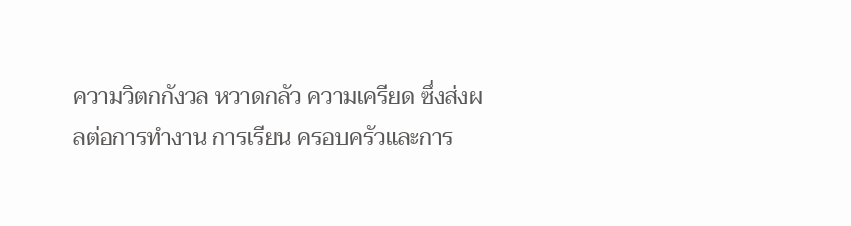ความวิตกกังวล หวาดกลัว ความเครียด ซึ่งส่งผลต่อการทำงาน การเรียน ครอบครัวและการ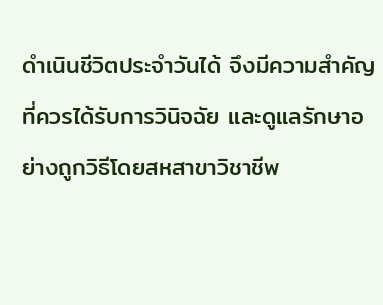ดำเนินชีวิตประจำวันได้ จึงมีความสำคัญที่ควรได้รับการวินิจฉัย และดูแลรักษาอย่างถูกวิธีโดยสหสาขาวิชาชีพ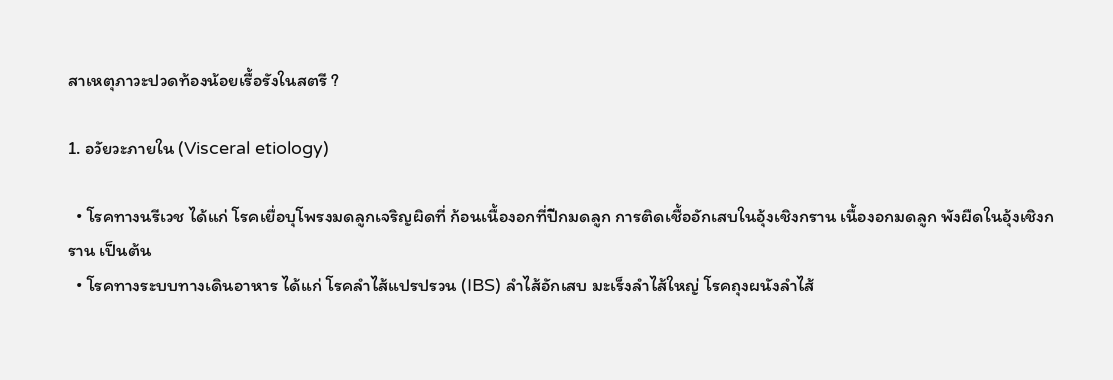สาเหตุภาวะปวดท้องน้อยเรื้อรังในสตรี ?

1. อวัยวะภายใน (Visceral etiology)

  • โรคทางนรีเวช ได้แก่ โรคเยื่อบุโพรงมดลูกเจริญผิดที่ ก้อนเนื้องอกที่ปีกมดลูก การติดเชื้ออักเสบในอุ้งเชิงกราน เนื้องอกมดลูก พังผืดในอุ้งเชิงกราน เป็นต้น
  • โรคทางระบบทางเดินอาหาร ได้แก่ โรคลำไส้แปรปรวน (IBS) ลำไส้อักเสบ มะเร็งลำไส้ใหญ่ โรคถุงผนังลำไส้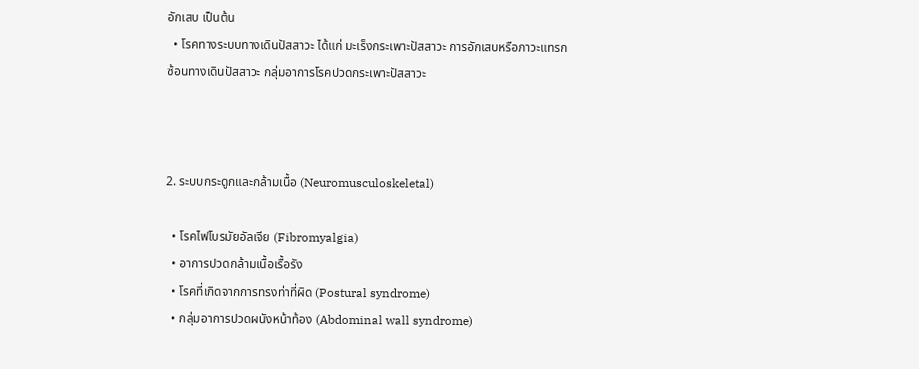อักเสบ เป็นต้น
  • โรคทางระบบทางเดินปัสสาวะ ได้แก่ มะเร็งกระเพาะปัสสาวะ การอักเสบหรือภาวะแทรกซ้อนทางเดินปัสสาวะ กลุ่มอาการโรคปวดกระเพาะปัสสาวะ



2. ระบบกระดูกและกล้ามเนื้อ (Neuromusculoskeletal)

  • โรคไฟโบรมัยอัลเจีย (Fibromyalgia)
  • อาการปวดกล้ามเนื้อเรื้อรัง
  • โรคที่เกิดจากการทรงท่าที่ผิด (Postural syndrome)
  • กลุ่มอาการปวดผนังหน้าท้อง (Abdominal wall syndrome)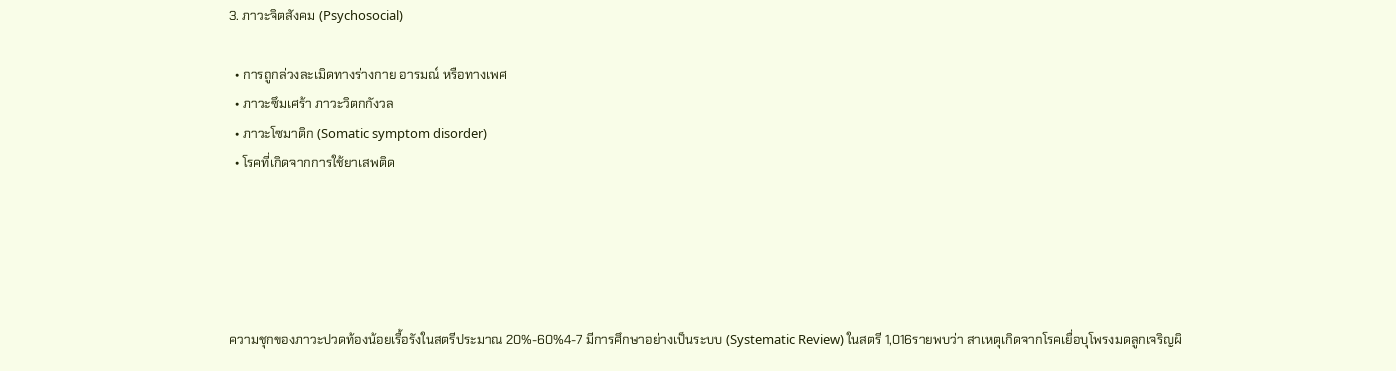3. ภาวะจิตสังคม (Psychosocial)

  • การถูกล่วงละเมิดทางร่างกาย อารมณ์ หรือทางเพศ
  • ภาวะซึมเศร้า ภาวะวิตกกังวล
  • ภาวะโซมาติก (Somatic symptom disorder)
  • โรคที่เกิดจากการใช้ยาเสพติด





ความชุกของภาวะปวดท้องน้อยเรื้อรังในสตรีประมาณ 20%-60%4-7 มีการศึกษาอย่างเป็นระบบ (Systematic Review) ในสตรี 1,016รายพบว่า สาเหตุเกิดจากโรคเยื่อบุโพรงมดลูกเจริญผิ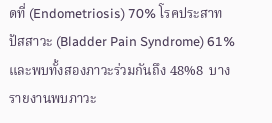ดที่ (Endometriosis) 70% โรคประสาทปัสสาวะ (Bladder Pain Syndrome) 61% และพบทั้งสองภาวะร่วมกันถึง 48%8  บางรายงานพบภาวะ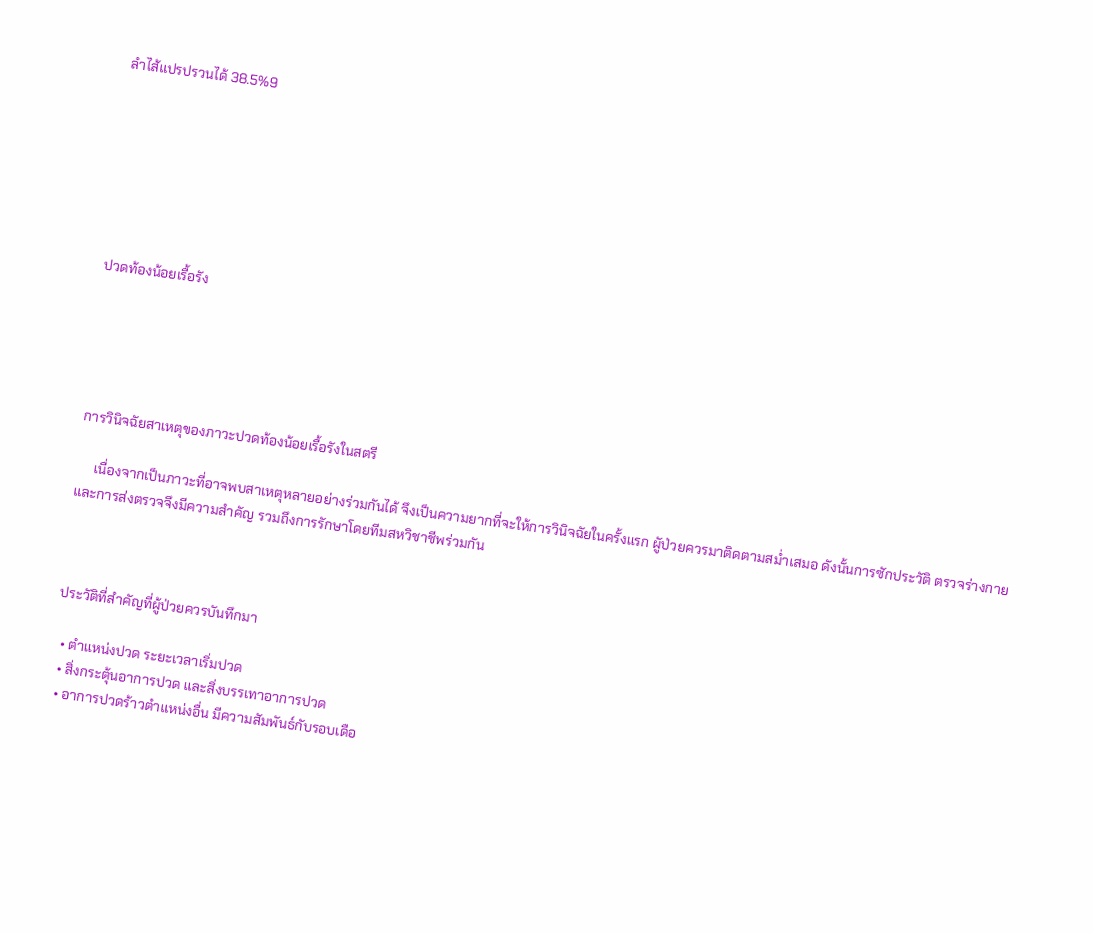ลำไส้แปรปรวนได้ 38.5%9







ปวดท้องน้อยเรื้อรัง





การวินิจฉัยสาเหตุของภาวะปวดท้องน้อยเรื้อรังในสตรี

     เนื่องจากเป็นภาวะที่อาจพบสาเหตุหลายอย่างร่วมกันได้ จึงเป็นความยากที่จะให้การวินิจฉัยในครั้งแรก ผูัป่วยควรมาติดตามสม่ำเสมอ ดังนั้นการซักประวัติ ตรวจร่างกาย และการส่งตรวจจึงมีความสำคัญ รวมถึงการรักษาโดยทีมสหวิชาชีพร่วมกัน



ประวัติที่สำคัญที่ผู้ป่วยควรบันทึกมา

  • ตำแหน่งปวด ระยะเวลาเริ่มปวด
  • สิ่งกระตุ้นอาการปวด และสิ่งบรรเทาอาการปวด
  • อาการปวดร้าวตำแหน่งอื่น มีความสัมพันธ์กับรอบเดือ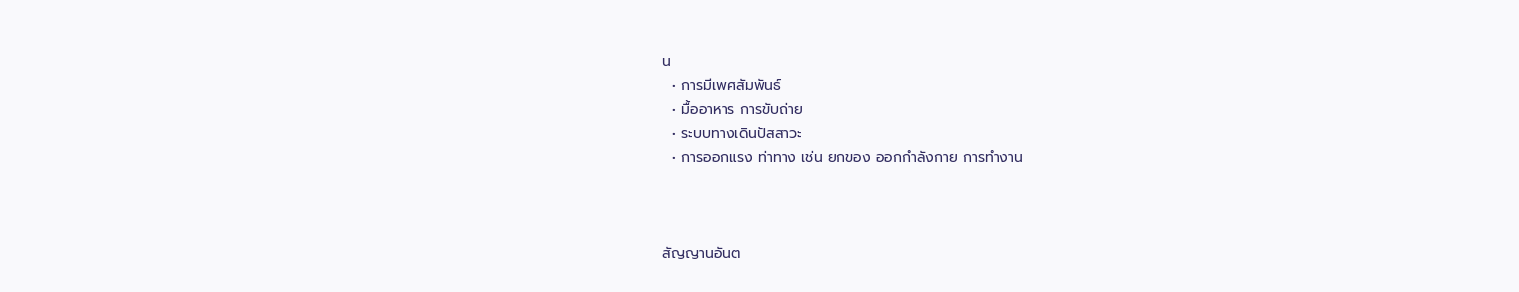น
  • การมีเพศสัมพันธ์
  • มื้ออาหาร การขับถ่าย
  • ระบบทางเดินปัสสาวะ
  • การออกแรง ท่าทาง เช่น ยกของ ออกกำลังกาย การทำงาน



สัญญานอันต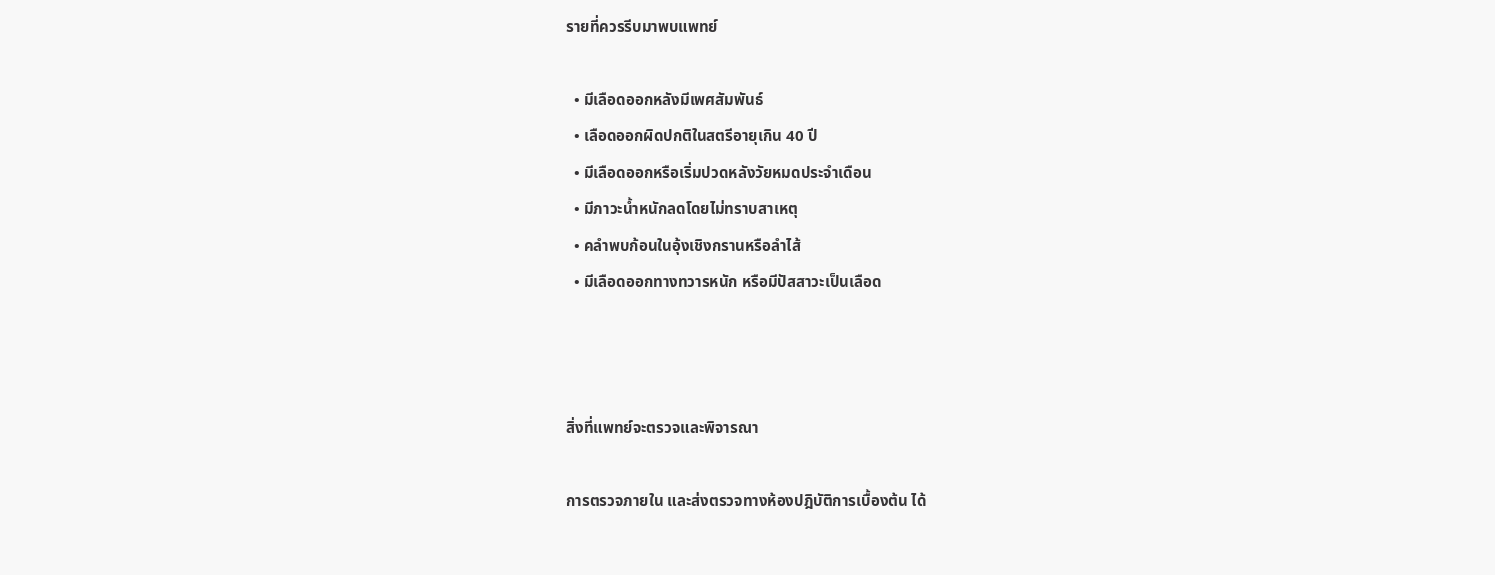รายที่ควรรีบมาพบแพทย์

  • มีเลือดออกหลังมีเพศสัมพันธ์
  • เลือดออกผิดปกติในสตรีอายุเกิน 40 ปี
  • มีเลือดออกหรือเริ่มปวดหลังวัยหมดประจำเดือน
  • มีภาวะน้ำหนักลดโดยไม่ทราบสาเหตุ
  • คลำพบก้อนในอุ้งเชิงกรานหรือลำไส้
  • มีเลือดออกทางทวารหนัก หรือมีปัสสาวะเป็นเลือด



สิ่งที่แพทย์จะตรวจและพิจารณา

การตรวจภายใน และส่งตรวจทางห้องปฎิบัติการเบื้องต้น ได้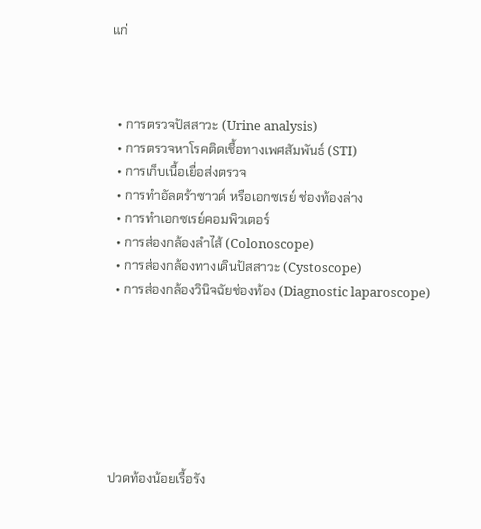แก่



  • การตรวจปัสสาวะ (Urine analysis)
  • การตรวจหาโรคติดเชื้อทางเพศสัมพันธ์ (STI)
  • การเก็บเนื้อเยื่อส่งตรวจ
  • การทำอัลตร้าซาวด์ หรือเอกซเรย์ ช่องท้องล่าง
  • การทำเอกซเรย์คอมพิวเตอร์
  • การส่องกล้องลำไส้ (Colonoscope)
  • การส่องกล้องทางเดินปัสสาวะ (Cystoscope)
  • การส่องกล้องวินิจฉัยช่องท้อง (Diagnostic laparoscope)







ปวดท้องน้อยเรื้อรัง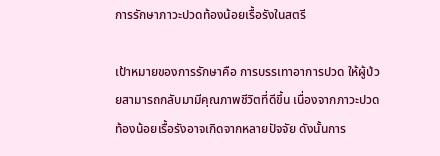การรักษาภาวะปวดท้องน้อยเรื้อรังในสตรี

เป้าหมายของการรักษาคือ การบรรเทาอาการปวด ให้ผู้ป่วยสามารถกลับมามีคุณภาพชีวิตที่ดีขึ้น เนื่องจากภาวะปวดท้องน้อยเรื้อรังอาจเกิดจากหลายปัจจัย ดังนั้นการ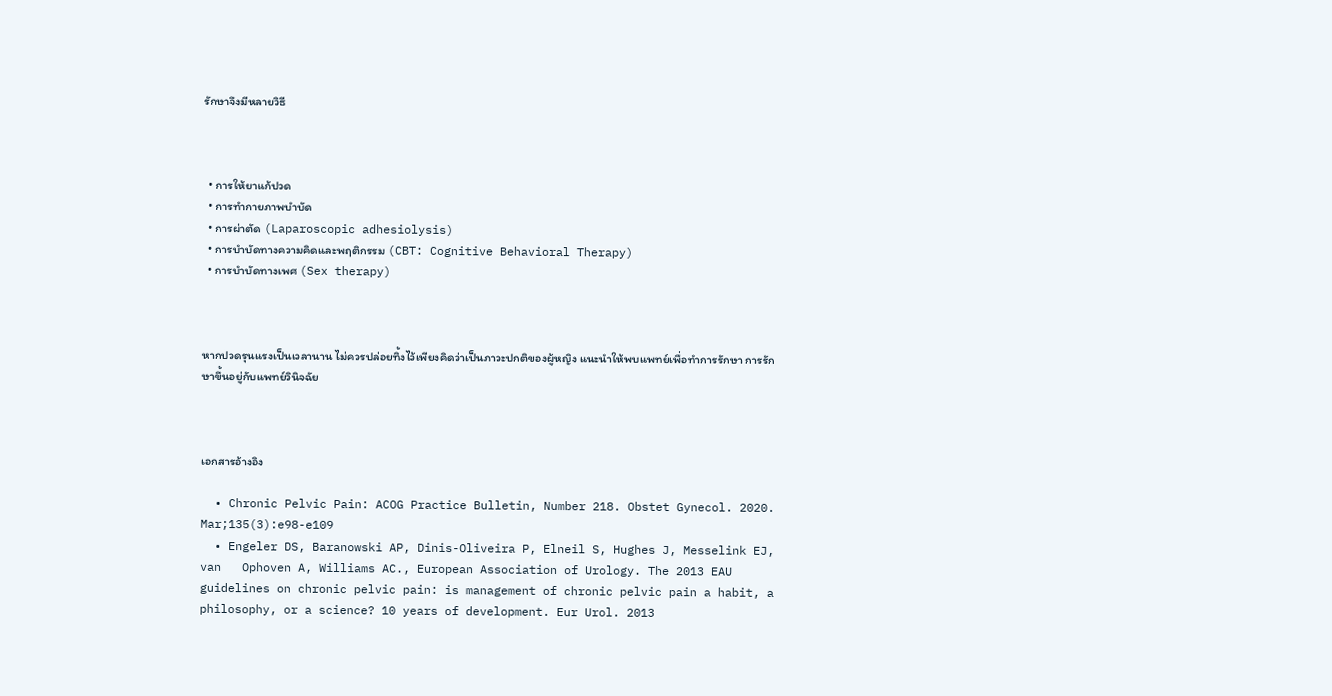รักษาจึงมีหลายวิธี



  • การให้ยาแก้ปวด
  • การทำกายภาพบำบัด
  • การผ่าตัด (Laparoscopic adhesiolysis)
  • การบำบัดทางความคิดและพฤติกรรม (CBT: Cognitive Behavioral Therapy)
  • การบำบัดทางเพศ (Sex therapy)



หากปวดรุนแรงเป็นเวลานาน ไม่ควรปล่อยทิ้งไว้เพียงคิดว่าเป็นภาวะปกติของผู้หญิง แนะนำให้พบแพทย์เพื่อทำการรักษา การรักษาขึ้นอยู่กับแพทย์วินิจฉัย



เอกสารอ้างอิง

  • Chronic Pelvic Pain: ACOG Practice Bulletin, Number 218. Obstet Gynecol. 2020. Mar;135(3):e98-e109
  • Engeler DS, Baranowski AP, Dinis-Oliveira P, Elneil S, Hughes J, Messelink EJ, van   Ophoven A, Williams AC., European Association of Urology. The 2013 EAU guidelines on chronic pelvic pain: is management of chronic pelvic pain a habit, a philosophy, or a science? 10 years of development. Eur Urol. 2013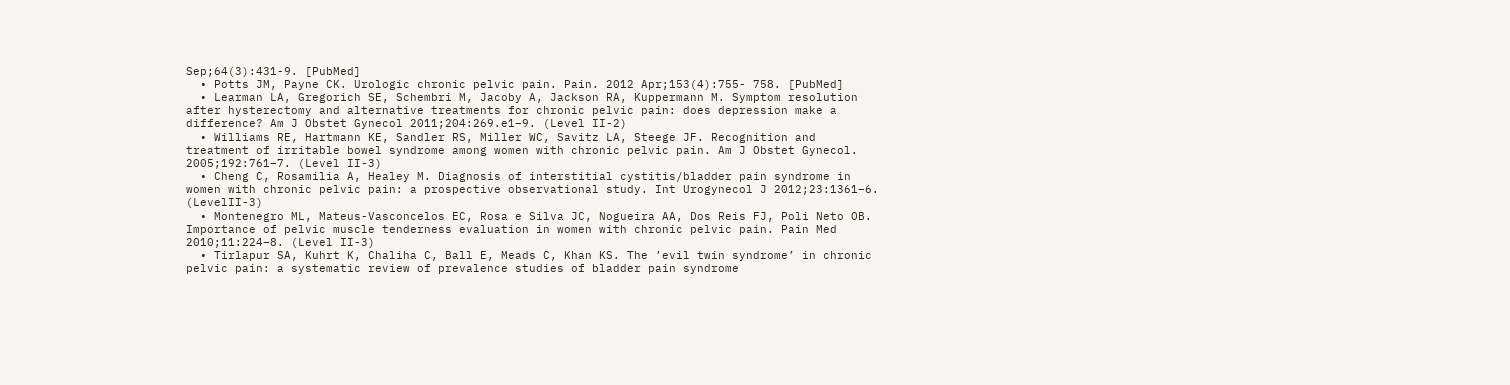Sep;64(3):431-9. [PubMed]
  • Potts JM, Payne CK. Urologic chronic pelvic pain. Pain. 2012 Apr;153(4):755- 758. [PubMed]
  • Learman LA, Gregorich SE, Schembri M, Jacoby A, Jackson RA, Kuppermann M. Symptom resolution after hysterectomy and alternative treatments for chronic pelvic pain: does depression make a difference? Am J Obstet Gynecol 2011;204:269.e1–9. (Level II-2)
  • Williams RE, Hartmann KE, Sandler RS, Miller WC, Savitz LA, Steege JF. Recognition and treatment of irritable bowel syndrome among women with chronic pelvic pain. Am J Obstet Gynecol. 2005;192:761–7. (Level II-3)
  • Cheng C, Rosamilia A, Healey M. Diagnosis of interstitial cystitis/bladder pain syndrome in women with chronic pelvic pain: a prospective observational study. Int Urogynecol J 2012;23:1361–6. (LevelII-3)
  • Montenegro ML, Mateus-Vasconcelos EC, Rosa e Silva JC, Nogueira AA, Dos Reis FJ, Poli Neto OB. Importance of pelvic muscle tenderness evaluation in women with chronic pelvic pain. Pain Med 2010;11:224–8. (Level II-3)
  • Tirlapur SA, Kuhrt K, Chaliha C, Ball E, Meads C, Khan KS. The ’evil twin syndrome’ in chronic pelvic pain: a systematic review of prevalence studies of bladder pain syndrome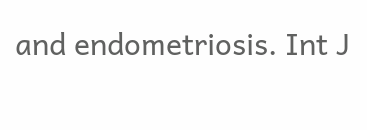and endometriosis. Int J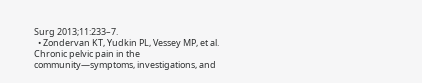Surg 2013;11:233–7.
  • Zondervan KT, Yudkin PL, Vessey MP, et al. Chronic pelvic pain in the community—symptoms, investigations, and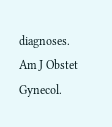diagnoses. Am J Obstet Gynecol.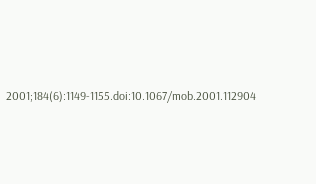2001;184(6):1149-1155.doi:10.1067/mob.2001.112904